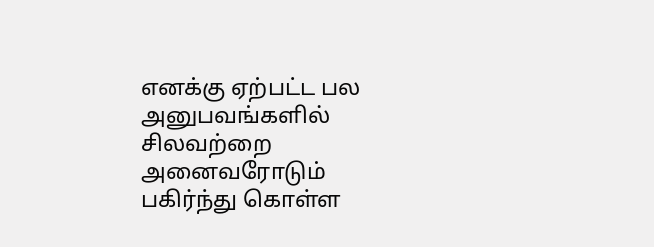எனக்கு ஏற்பட்ட பல அனுபவங்களில் சிலவற்றை அனைவரோடும் பகிர்ந்து கொள்ள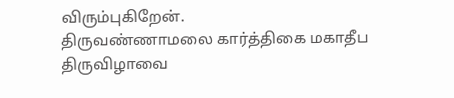விரும்புகிறேன்.
திருவண்ணாமலை கார்த்திகை மகாதீப திருவிழாவை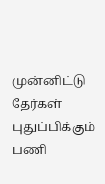முன்னிட்டு தேர்கள் புதுப்பிக்கும் பணி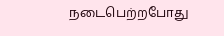நடைபெற்றபோது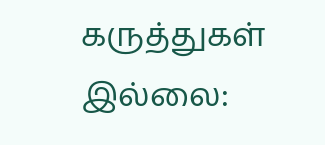கருத்துகள் இல்லை: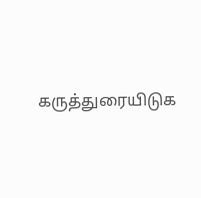கருத்துரையிடுக